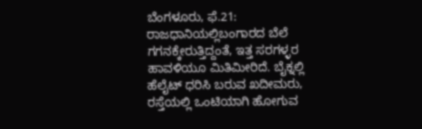ಬೆಂಗಳೂರು, ಫೆ.21: ರಾಜಧಾನಿಯಲ್ಲಿಬಂಗಾರದ ಬೆಲೆ ಗಗನಕ್ಕೇರುತ್ತಿದ್ದಂತೆ, ಇತ್ತ ಸರಗಳ್ಳರ ಹಾವಳಿಯೂ ಮಿತಿಮೀರಿದೆ. ಬೈಕ್ನಲ್ಲಿ ಹೆಲೈಟ್ ಧರಿಸಿ ಬರುವ ಖದೀಮರು, ರಸ್ತೆಯಲ್ಲಿ ಒಂಟಿಯಾಗಿ ಹೋಗುವ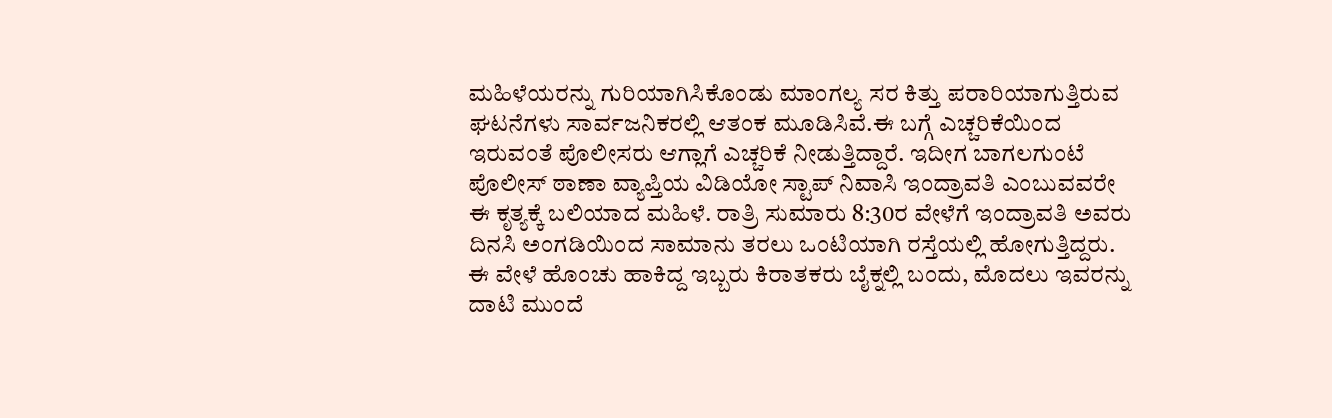ಮಹಿಳೆಯರನ್ನು ಗುರಿಯಾಗಿಸಿಕೊಂಡು ಮಾಂಗಲ್ಯ ಸರ ಕಿತ್ತು ಪರಾರಿಯಾಗುತ್ತಿರುವ ಘಟನೆಗಳು ಸಾರ್ವಜನಿಕರಲ್ಲಿ ಆತಂಕ ಮೂಡಿಸಿವೆ.ಈ ಬಗ್ಗೆ ಎಚ್ಚರಿಕೆಯಿಂದ ಇರುವಂತೆ ಪೊಲೀಸರು ಆಗ್ಲಾಗೆ ಎಚ್ಚರಿಕೆ ನೀಡುತ್ತಿದ್ದಾರೆ. ಇದೀಗ ಬಾಗಲಗುಂಟೆ ಪೊಲೀಸ್ ಠಾಣಾ ವ್ಯಾಪ್ತಿಯ ವಿಡಿಯೋ ಸ್ಟಾಪ್ ನಿವಾಸಿ ಇಂದ್ರಾವತಿ ಎಂಬುವವರೇ ಈ ಕೃತ್ಯಕ್ಕೆ ಬಲಿಯಾದ ಮಹಿಳೆ. ರಾತ್ರಿ ಸುಮಾರು 8:30ರ ವೇಳೆಗೆ ಇಂದ್ರಾವತಿ ಅವರು ದಿನಸಿ ಅಂಗಡಿಯಿಂದ ಸಾಮಾನು ತರಲು ಒಂಟಿಯಾಗಿ ರಸ್ತೆಯಲ್ಲಿ ಹೋಗುತ್ತಿದ್ದರು. ಈ ವೇಳೆ ಹೊಂಚು ಹಾಕಿದ್ದ ಇಬ್ಬರು ಕಿರಾತಕರು ಬೈಕ್ನಲ್ಲಿ ಬಂದು, ಮೊದಲು ಇವರನ್ನು ದಾಟಿ ಮುಂದೆ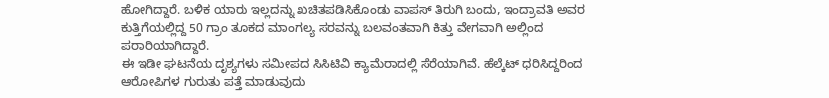ಹೋಗಿದ್ದಾರೆ. ಬಳಿಕ ಯಾರು ಇಲ್ಲದನ್ನು ಖಚಿತಪಡಿಸಿಕೊಂಡು ವಾಪಸ್ ತಿರುಗಿ ಬಂದು, ಇಂದ್ರಾವತಿ ಅವರ ಕುತ್ತಿಗೆಯಲ್ಲಿದ್ದ 50 ಗ್ರಾಂ ತೂಕದ ಮಾಂಗಲ್ಯ ಸರವನ್ನು ಬಲವಂತವಾಗಿ ಕಿತ್ತು ವೇಗವಾಗಿ ಅಲ್ಲಿಂದ ಪರಾರಿಯಾಗಿದ್ದಾರೆ.
ಈ ಇಡೀ ಘಟನೆಯ ದೃಶ್ಯಗಳು ಸಮೀಪದ ಸಿಸಿಟಿವಿ ಕ್ಯಾಮೆರಾದಲ್ಲಿ ಸೆರೆಯಾಗಿವೆ. ಹೆಲ್ಕೆಟ್ ಧರಿಸಿದ್ದರಿಂದ ಆರೋಪಿಗಳ ಗುರುತು ಪತ್ತೆ ಮಾಡುವುದು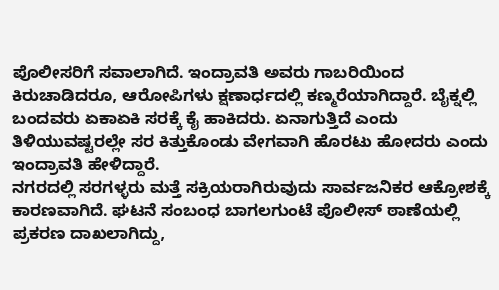ಪೊಲೀಸರಿಗೆ ಸವಾಲಾಗಿದೆ. ಇಂದ್ರಾವತಿ ಅವರು ಗಾಬರಿಯಿಂದ ಕಿರುಚಾಡಿದರೂ, ಆರೋಪಿಗಳು ಕ್ಷಣಾರ್ಧದಲ್ಲಿ ಕಣ್ಮರೆಯಾಗಿದ್ದಾರೆ. ಬೈಕ್ನಲ್ಲಿ ಬಂದವರು ಏಕಾಏಕಿ ಸರಕ್ಕೆ ಕೈ ಹಾಕಿದರು. ಏನಾಗುತ್ತಿದೆ ಎಂದು ತಿಳಿಯುವಷ್ಟರಲ್ಲೇ ಸರ ಕಿತ್ತುಕೊಂಡು ವೇಗವಾಗಿ ಹೊರಟು ಹೋದರು ಎಂದು ಇಂದ್ರಾವತಿ ಹೇಳಿದ್ದಾರೆ.
ನಗರದಲ್ಲಿ ಸರಗಳ್ಳರು ಮತ್ತೆ ಸಕ್ರಿಯರಾಗಿರುವುದು ಸಾರ್ವಜನಿಕರ ಆಕ್ರೋಶಕ್ಕೆ ಕಾರಣವಾಗಿದೆ. ಘಟನೆ ಸಂಬಂಧ ಬಾಗಲಗುಂಟೆ ಪೊಲೀಸ್ ಠಾಣೆಯಲ್ಲಿ ಪ್ರಕರಣ ದಾಖಲಾಗಿದ್ದು,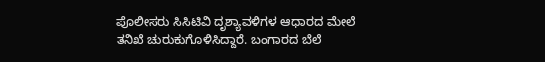ಪೊಲೀಸರು ಸಿಸಿಟಿವಿ ದೃಶ್ಯಾವಳಿಗಳ ಆಧಾರದ ಮೇಲೆ ತನಿಖೆ ಚುರುಕುಗೊಳಿಸಿದ್ದಾರೆ. ಬಂಗಾರದ ಬೆಲೆ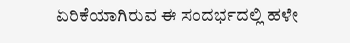ಏರಿಕೆಯಾಗಿರುವ ಈ ಸಂದರ್ಭದಲ್ಲಿ ಹಳೇ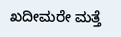ಖದೀಮರೇ ಮತ್ತೆ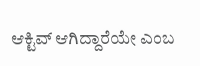ಆಕ್ಟಿವ್ ಆಗಿದ್ದಾರೆಯೇ ಎಂಬ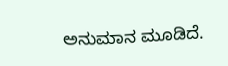ಅನುಮಾನ ಮೂಡಿದೆ.